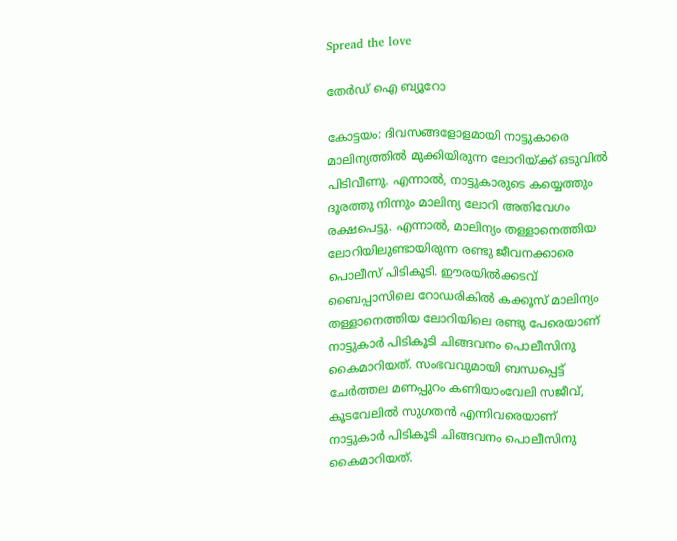Spread the love

തേർഡ് ഐ ബ്യൂറോ

കോട്ടയം: ദിവസങ്ങളോളമായി നാട്ടുകാരെ മാലിന്യത്തിൽ മുക്കിയിരുന്ന ലോറിയ്ക്ക് ഒടുവിൽ പിടിവീണു. എന്നാൽ, നാട്ടുകാരുടെ കയ്യെത്തും ദൂരത്തു നിന്നും മാലിന്യ ലോറി അതിവേഗം രക്ഷപെട്ടു. എന്നാൽ, മാലിന്യം തള്ളാനെത്തിയ ലോറിയിലുണ്ടായിരുന്ന രണ്ടു ജീവനക്കാരെ പൊലീസ് പിടികൂടി. ഈരയിൽക്കടവ് ബൈപ്പാസിലെ റോഡരികിൽ കക്കൂസ് മാലിന്യം തള്ളാനെത്തിയ ലോറിയിലെ രണ്ടു പേരെയാണ് നാട്ടുകാർ പിടികൂടി ചിങ്ങവനം പൊലീസിനു കൈമാറിയത്. സംഭവവുമായി ബന്ധപ്പെട്ട് ചേർത്തല മണപ്പുറം കണിയാംവേലി സജീവ്, കൂടവേലിൽ സുഗതൻ എന്നിവരെയാണ് നാട്ടുകാർ പിടികൂടി ചിങ്ങവനം പൊലീസിനു കൈമാറിയത്.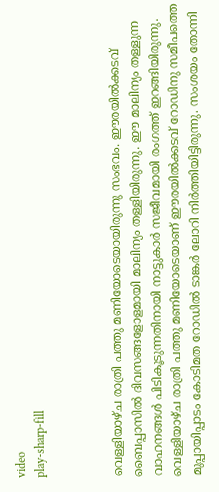video
play-sharp-fill



വെള്ളിയാഴ്ച രാത്രി പത്തു മണിയോടെയായിരുന്നു സംഭവം. ഈരയിൽക്കടവ് ബൈപ്പാസിൽ ദിവസങ്ങളോളമായി മാലിന്യം തള്ളിയിരുന്നു. ഈ മാലിന്യം തള്ളുന്ന വാഹനങ്ങൾ പിടികൂടുന്നതിനായി നാട്ടുകാർ സജീവമായി രംഗത്ത് ഇറങ്ങിയിരുന്നു. വെള്ളിയാഴ്ച രാത്രി പത്തു മണിയോടെയാണ് ഈരയിൽക്കടവ് റോഡിനു സമീപത്തെ മുപ്പായിപ്പാടം കോടിമത റോഡിൽ ടാങ്കർ ലോറി നിർത്തിയിട്ടിരുന്നു. സംശയം തോന്നി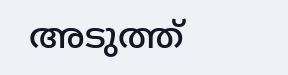അടുത്ത്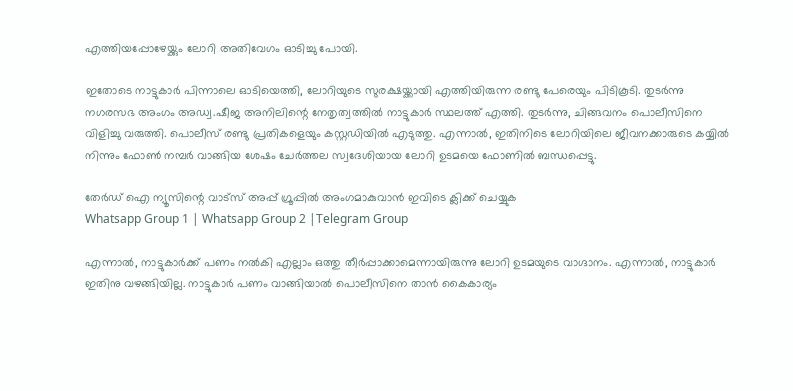എത്തിയപ്പോഴേയ്ക്കും ലോറി അതിവേഗം ഓടിച്ചു പോയി.

ഇതോടെ നാട്ടുകാർ പിന്നാലെ ഓടിയെത്തി, ലോറിയുടെ സുരക്ഷയ്ക്കായി എത്തിയിരുന്ന രണ്ടു പേരെയും പിടികൂടി. തുടർന്നു നഗരസഭ അംഗം അഡ്വ.ഷീജ അനിലിന്റെ നേതൃത്വത്തിൽ നാട്ടുകാർ സ്ഥലത്ത് എത്തി. തുടർന്നു, ചിങ്ങവനം പൊലീസിനെ വിളിച്ചു വരുത്തി. പൊലീസ് രണ്ടു പ്രതികളെയും കസ്റ്റഡിയിൽ എടുത്തു. എന്നാൽ, ഇതിനിടെ ലോറിയിലെ ജീവനക്കാരുടെ കയ്യിൽ നിന്നും ഫോൺ നമ്പർ വാങ്ങിയ ശേഷം ചേർത്തല സ്വദേശിയായ ലോറി ഉടമയെ ഫോണിൽ ബന്ധപ്പെട്ടു.

തേർഡ് ഐ ന്യൂസിന്റെ വാട്സ് അപ്പ് ഗ്രൂപ്പിൽ അംഗമാകുവാൻ ഇവിടെ ക്ലിക്ക് ചെയ്യുക
Whatsapp Group 1 | Whatsapp Group 2 |Telegram Group

എന്നാൽ, നാട്ടുകാർക്ക് പണം നൽകി എല്ലാം ഒത്തു തീർപ്പാക്കാമെന്നായിരുന്നു ലോറി ഉടമയുടെ വാഗ്ദാനം. എന്നാൽ, നാട്ടുകാർ ഇതിനു വഴങ്ങിയില്ല. നാട്ടുകാർ പണം വാങ്ങിയാൽ പൊലീസിനെ താൻ കൈകാര്യം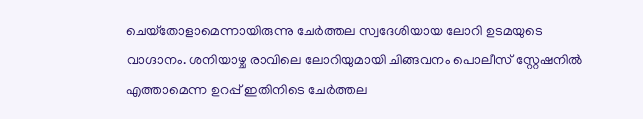ചെയ്‌തോളാമെന്നായിരുന്നു ചേർത്തല സ്വദേശിയായ ലോറി ഉടമയുടെ വാഗ്ദാനം. ശനിയാഴ്ച രാവിലെ ലോറിയുമായി ചിങ്ങവനം പൊലീസ് സ്റ്റേഷനിൽ എത്താമെന്ന ഉറപ്പ് ഇതിനിടെ ചേർത്തല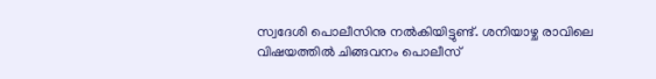സ്വദേശി പൊലീസിനു നൽകിയിട്ടുണ്ട്. ശനിയാഴ്ച രാവിലെ വിഷയത്തിൽ ചിങ്ങവനം പൊലീസ്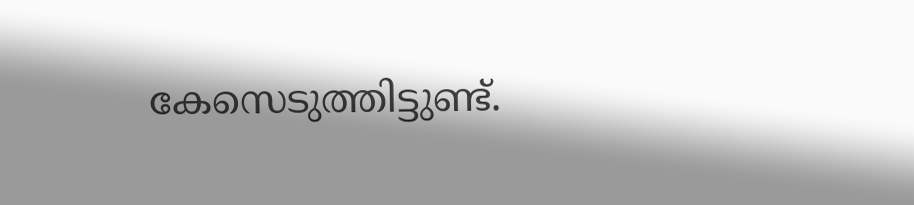കേസെടുത്തിട്ടുണ്ട്.